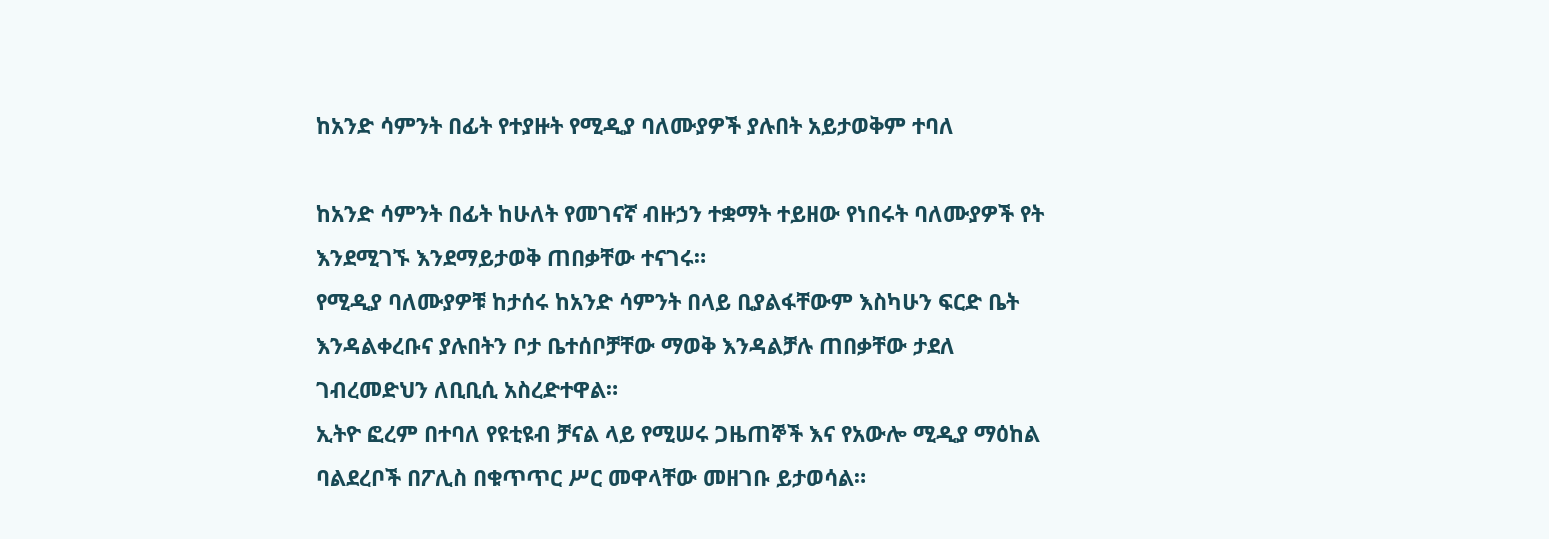ከአንድ ሳምንት በፊት የተያዙት የሚዲያ ባለሙያዎች ያሉበት አይታወቅም ተባለ

ከአንድ ሳምንት በፊት ከሁለት የመገናኛ ብዙኃን ተቋማት ተይዘው የነበሩት ባለሙያዎች የት እንደሚገኙ እንደማይታወቅ ጠበቃቸው ተናገሩ።
የሚዲያ ባለሙያዎቹ ከታሰሩ ከአንድ ሳምንት በላይ ቢያልፋቸውም እስካሁን ፍርድ ቤት እንዳልቀረቡና ያሉበትን ቦታ ቤተሰቦቻቸው ማወቅ እንዳልቻሉ ጠበቃቸው ታደለ ገብረመድህን ለቢቢሲ አስረድተዋል።
ኢትዮ ፎረም በተባለ የዩቲዩብ ቻናል ላይ የሚሠሩ ጋዜጠኞች እና የአውሎ ሚዲያ ማዕከል ባልደረቦች በፖሊስ በቁጥጥር ሥር መዋላቸው መዘገቡ ይታወሳል።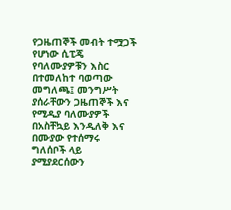የጋዜጠኞች መብት ተሟጋች የሆነው ሲፒጄ የባለሙያዎቹን እስር በተመለከተ ባወጣው መግለጫ፤ መንግሥት ያሰራቸውን ጋዜጠኞች እና የሚዲያ ባለሙያዎች በአስቸኳይ እንዲለቅ እና በሙያው የተሰማሩ ግለሰቦች ላይ ያሚያደርሰውን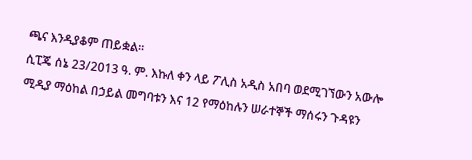ጫና እንዲያቆም ጠይቋል።
ሲፒጄ ሰኔ 23/2013 ዓ. ም. እኩለ ቀን ላይ ፖሊስ አዲስ አበባ ወደሚገኘውን አውሎ ሚዲያ ማዕከል በኃይል መግባቱን እና 12 የማዕከሉን ሠራተኞች ማሰሩን ጉዳዩን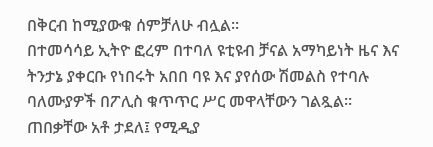በቅርብ ከሚያውቁ ሰምቻለሁ ብሏል።
በተመሳሳይ ኢትዮ ፎረም በተባለ ዩቲዩብ ቻናል አማካይነት ዜና እና ትንታኔ ያቀርቡ የነበሩት አበበ ባዩ እና ያየሰው ሽመልስ የተባሉ ባለሙያዎች በፖሊስ ቁጥጥር ሥር መዋላቸውን ገልጿል።
ጠበቃቸው አቶ ታደለ፤ የሚዲያ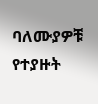ባለሙያዎቹ የተያዙት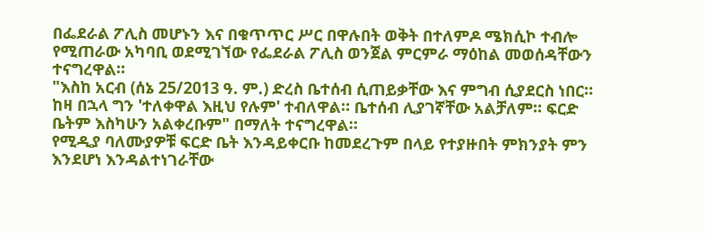በፌደራል ፖሊስ መሆኑን እና በቁጥጥር ሥር በዋሉበት ወቅት በተለምዶ ሜክሲኮ ተብሎ የሚጠራው አካባቢ ወደሚገኘው የፌደራል ፖሊስ ወንጀል ምርምራ ማዕከል መወሰዳቸውን ተናግረዋል።
"እስከ አርብ (ሰኔ 25/2013 ዓ. ም.) ድረስ ቤተሰብ ሲጠይቃቸው እና ምግብ ሲያደርስ ነበር። ከዛ በኋላ ግን 'ተለቀዋል እዚህ የሉም' ተብለዋል። ቤተሰብ ሊያገኛቸው አልቻለም። ፍርድ ቤትም እስካሁን አልቀረቡም" በማለት ተናግረዋል።
የሚዲያ ባለሙያዎቹ ፍርድ ቤት እንዳይቀርቡ ከመደረጉም በላይ የተያዙበት ምክንያት ምን እንደሆነ እንዳልተነገራቸው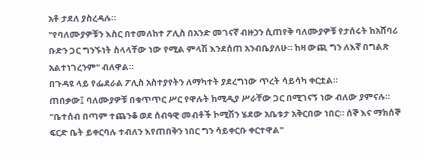አቶ ታደለ ያስረዳሉ።
"የባለሙያዎቹን እስር በተመለከተ ፖሊስ በአንድ መገናኛ ብዙኃን ሲጠየቅ ባለሙያዎቹ የታሰሩት ከአሸባሪ ቡድን ጋር ግንኙነት ስላላቸው ነው የሚል ምላሽ እንደሰጠ አንብቤያለሁ። ከዛ ውጪ ግን ለእኛ በግልጽ አልተነገረንም" ብለዋል።
በጉዳዩ ላይ የፌደራል ፖሊስ አስተያየትን ለማካተት ያደረግነው ጥረት ሳይሳካ ቀርቷል።
ጠበቃው፤ ባለሙያዎቹ በቁጥጥር ሥር የዋሉት ከሚዲያ ሥራቸው ጋር በሚገናኝ ነው ብለው ያምናሉ።
"ቤተሰብ በጣም ተጨንቆ ወደ ሰብዓዊ መብቶች ኮሚሽን ሄደው አቤቱታ አቅርበው ነበር። ሰኞ እና ማክሰኞ ፍርድ ቤት ይቀርባሉ ተብለን እየጠበቅን ነበር ግን ሳይቀርቡ ቀርተዋል"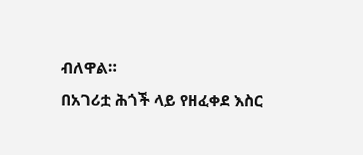ብለዋል።
በአገሪቷ ሕጎች ላይ የዘፈቀደ እስር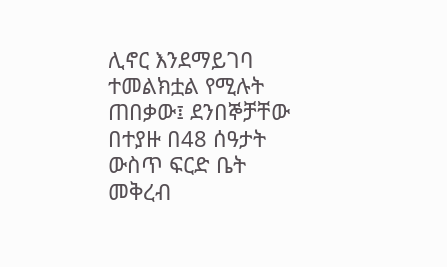ሊኖር እንደማይገባ ተመልክቷል የሚሉት ጠበቃው፤ ደንበኞቻቸው በተያዙ በ48 ሰዓታት ውስጥ ፍርድ ቤት መቅረብ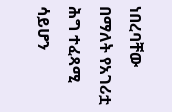ነበረባቸው በማለት የአገሪቷ ሕግ ተፈጻሚ ሳይሆን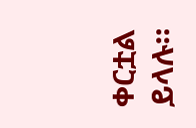ቀርቷል ይላሉ።